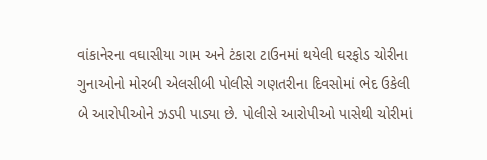વાંકાનેરના વઘાસીયા ગામ અને ટંકારા ટાઉનમાં થયેલી ઘરફોડ ચોરીના ગુનાઓનો મોરબી એલસીબી પોલીસે ગણતરીના દિવસોમાં ભેદ ઉકેલી બે આરોપીઓને ઝડપી પાડ્યા છે. પોલીસે આરોપીઓ પાસેથી ચોરીમાં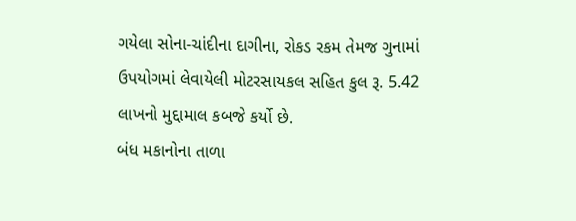ગયેલા સોના-ચાંદીના દાગીના, રોકડ રકમ તેમજ ગુનામાં ઉપયોગમાં લેવાયેલી મોટરસાયકલ સહિત કુલ રૂ. 5.42 લાખનો મુદ્દામાલ કબજે કર્યો છે.
બંધ મકાનોના તાળા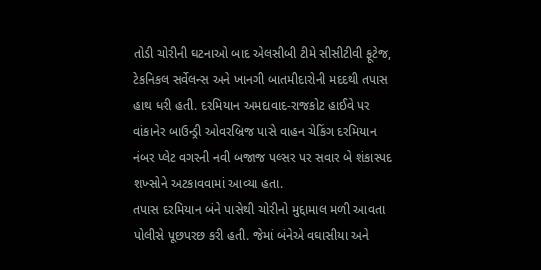તોડી ચોરીની ઘટનાઓ બાદ એલસીબી ટીમે સીસીટીવી ફૂટેજ, ટેકનિકલ સર્વેલન્સ અને ખાનગી બાતમીદારોની મદદથી તપાસ હાથ ધરી હતી. દરમિયાન અમદાવાદ-રાજકોટ હાઈવે પર વાંકાનેર બાઉન્ડ્રી ઓવરબ્રિજ પાસે વાહન ચેકિંગ દરમિયાન નંબર પ્લેટ વગરની નવી બજાજ પલ્સર પર સવાર બે શંકાસ્પદ શખ્સોને અટકાવવામાં આવ્યા હતા.
તપાસ દરમિયાન બંને પાસેથી ચોરીનો મુદ્દામાલ મળી આવતા પોલીસે પૂછપરછ કરી હતી. જેમાં બંનેએ વઘાસીયા અને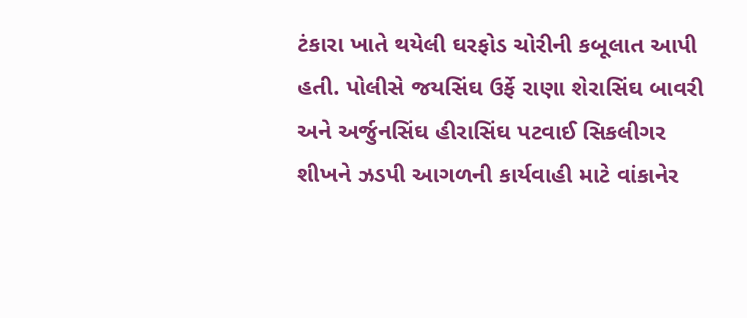ટંકારા ખાતે થયેલી ઘરફોડ ચોરીની કબૂલાત આપી હતી. પોલીસે જયસિંઘ ઉર્ફે રાણા શેરાસિંઘ બાવરી અને અર્જુનસિંઘ હીરાસિંઘ પટવાઈ સિકલીગર શીખને ઝડપી આગળની કાર્યવાહી માટે વાંકાનેર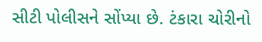સીટી પોલીસને સોંપ્યા છે. ટંકારા ચોરીનો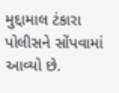મુદ્દામાલ ટંકારા પોલીસને સોંપવામાં આવ્યો છે.